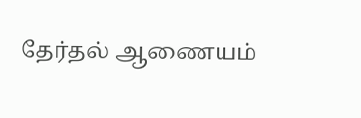தேர்தல் ஆணையம்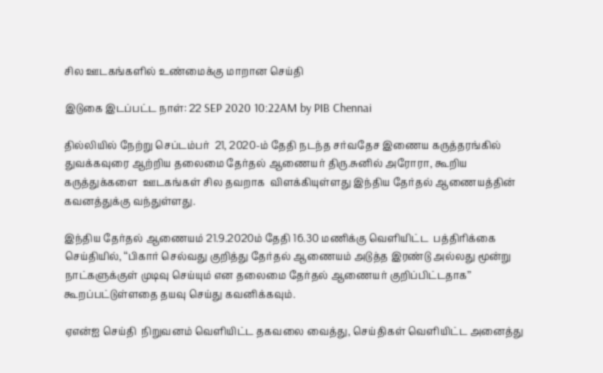சில ஊடகங்களில் உண்மைக்கு மாறான செய்தி

இடுகை இடப்பட்ட நாள்: 22 SEP 2020 10:22AM by PIB Chennai

தில்லியில் நேற்று செப்டம்பர்  21, 2020-ம் தேதி நடந்த சர்வதேச இணைய கருத்தரங்கில் துவக்கவுரை ஆற்றிய தலைமை தேர்தல் ஆணையர் திரு.சுனில் அரோரா, கூறிய கருத்துக்களை  ஊடகங்கள் சில தவறாக  விளக்கியுள்ளது இந்திய தேர்தல் ஆணையத்தின் கவனத்துக்கு வந்துள்ளது.

இந்திய தேர்தல் ஆணையம் 21.9.2020ம் தேதி 16.30 மணிக்கு வெளியிட்ட  பத்திரிக்கை செய்தியில், ‘‘பிகார் செல்வது குறித்து தேர்தல் ஆணையம் அடுத்த இரண்டு அல்லது மூன்று நாட்களுக்குள் முடிவு செய்யும் என தலைமை தேர்தல் ஆணையர் குறிப்பிட்டதாக’’ கூறப்பட்டுள்ளதை தயவு செய்து கவனிக்கவும்.

ஏஎன்ஐ செய்தி  நிறுவனம் வெளியிட்ட தகவலை வைத்து, செய்திகள் வெளியிட்ட அனைத்து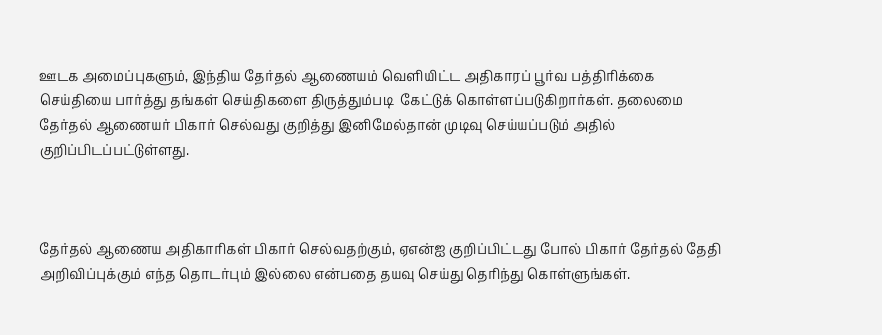ஊடக அமைப்புகளும், இந்திய தேர்தல் ஆணையம் வெளியிட்ட அதிகாரப் பூர்வ பத்திரிக்கை செய்தியை பார்த்து தங்கள் செய்திகளை திருத்தும்படி  கேட்டுக் கொள்ளப்படுகிறார்கள். தலைமை தேர்தல் ஆணையர் பிகார் செல்வது குறித்து இனிமேல்தான் முடிவு செய்யப்படும் அதில் குறிப்பிடப்பட்டுள்ளது.



தேர்தல் ஆணைய அதிகாரிகள் பிகார் செல்வதற்கும், ஏஎன்ஐ குறிப்பிட்டது போல் பிகார் தேர்தல் தேதி அறிவிப்புக்கும் எந்த தொடர்பும் இல்லை என்பதை தயவு செய்து தெரிந்து கொள்ளுங்கள்.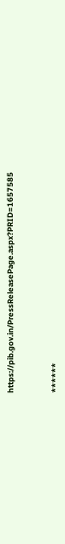https://pib.gov.in/PressReleasePage.aspx?PRID=1657585



******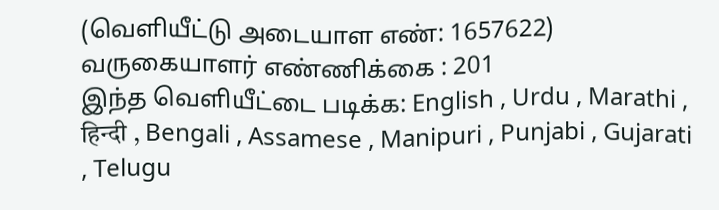(வெளியீட்டு அடையாள எண்: 1657622) வருகையாளர் எண்ணிக்கை : 201
இந்த வெளியீட்டை படிக்க: English , Urdu , Marathi , हिन्दी , Bengali , Assamese , Manipuri , Punjabi , Gujarati , Telugu